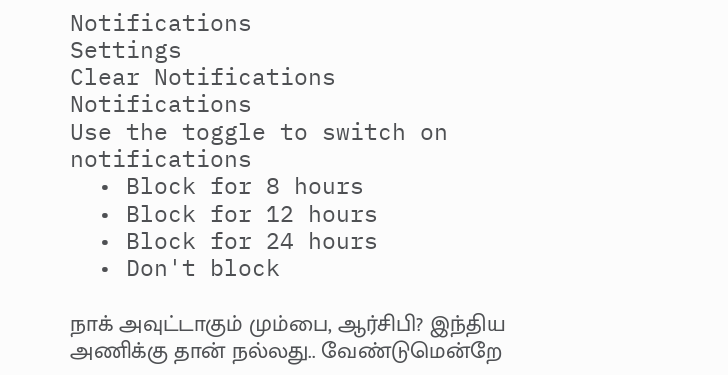Notifications
Settings
Clear Notifications
Notifications
Use the toggle to switch on notifications
  • Block for 8 hours
  • Block for 12 hours
  • Block for 24 hours
  • Don't block

நாக் அவுட்டாகும் மும்பை, ஆர்சிபி? இந்திய அணிக்கு தான் நல்லது.. வேண்டுமென்றே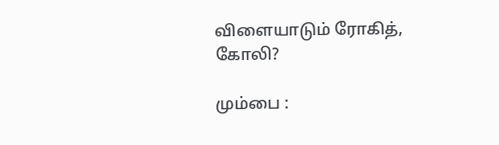விளையாடும் ரோகித், கோலி?

மும்பை :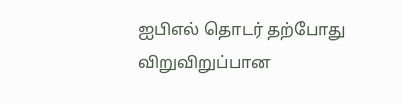ஐபிஎல் தொடர் தற்போது விறுவிறுப்பான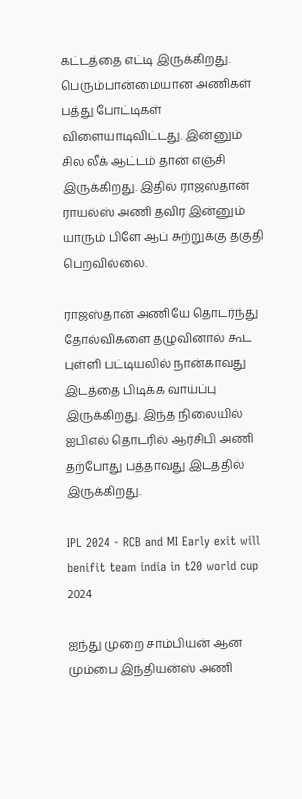கட்டத்தை எட்டி இருக்கிறது. பெரும்பான்மையான அணிகள் பத்து போட்டிகள் விளையாடிவிட்டது. இன்னும் சில லீக் ஆட்டம் தான் எஞ்சி இருக்கிறது. இதில் ராஜஸ்தான் ராயல்ஸ் அணி தவிர இன்னும் யாரும் பிளே ஆப் சுற்றுக்கு தகுதி பெறவில்லை.

ராஜஸ்தான் அணியே தொடர்ந்து தோல்விகளை தழுவினால் கூட புள்ளி பட்டியலில் நான்காவது இடத்தை பிடிக்க வாய்ப்பு இருக்கிறது. இந்த நிலையில் ஐபிஎல் தொடரில் ஆர்சிபி அணி தற்போது பத்தாவது இடத்தில் இருக்கிறது.

IPL 2024 - RCB and MI Early exit will benifit team india in t20 world cup 2024

ஐந்து முறை சாம்பியன் ஆன மும்பை இந்தியன்ஸ் அணி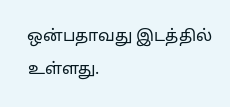ஒன்பதாவது இடத்தில் உள்ளது.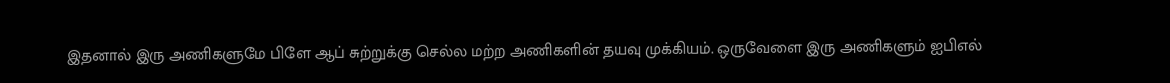இதனால் இரு அணிகளுமே பிளே ஆப் சுற்றுக்கு செல்ல மற்ற அணிகளின் தயவு முக்கியம். ஒருவேளை இரு அணிகளும் ஐபிஎல்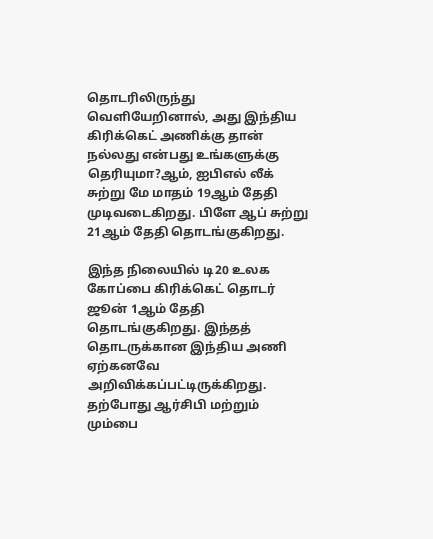தொடரிலிருந்து வெளியேறினால், அது இந்திய கிரிக்கெட் அணிக்கு தான் நல்லது என்பது உங்களுக்கு தெரியுமா?ஆம், ஐபிஎல் லீக் சுற்று மே மாதம் 19ஆம் தேதி முடிவடைகிறது. பிளே ஆப் சுற்று 21ஆம் தேதி தொடங்குகிறது.

இந்த நிலையில் டி20 உலக கோப்பை கிரிக்கெட் தொடர் ஜூன் 1ஆம் தேதி தொடங்குகிறது. இந்தத் தொடருக்கான இந்திய அணி ஏற்கனவே அறிவிக்கப்பட்டிருக்கிறது. தற்போது ஆர்சிபி மற்றும் மும்பை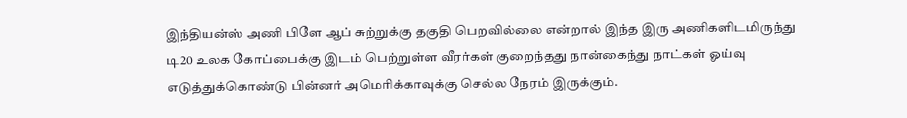இந்தியன்ஸ் அணி பிளே ஆப் சுற்றுக்கு தகுதி பெறவில்லை என்றால் இந்த இரு அணிகளிடமிருந்து டி20 உலக கோப்பைக்கு இடம் பெற்றுள்ள வீரர்கள் குறைந்தது நான்கைந்து நாட்கள் ஓய்வு எடுத்துக்கொண்டு பின்னர் அமெரிக்காவுக்கு செல்ல நேரம் இருக்கும்.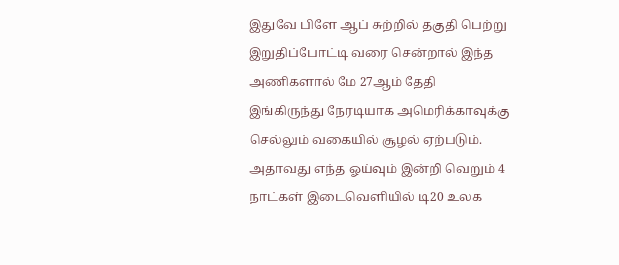இதுவே பிளே ஆப் சுற்றில் தகுதி பெற்று இறுதிப்போட்டி வரை சென்றால் இந்த அணிகளால் மே 27ஆம் தேதி இங்கிருந்து நேரடியாக அமெரிக்காவுக்கு செல்லும் வகையில் சூழல் ஏற்படும். அதாவது எந்த ஓய்வும் இன்றி வெறும் 4 நாட்கள் இடைவெளியில் டி20 உலக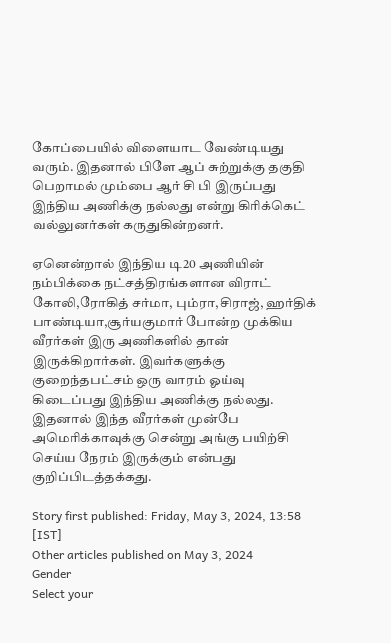கோப்பையில் விளையாட வேண்டியது வரும். இதனால் பிளே ஆப் சுற்றுக்கு தகுதி பெறாமல் மும்பை ஆர் சி பி இருப்பது இந்திய அணிக்கு நல்லது என்று கிரிக்கெட் வல்லுனர்கள் கருதுகின்றனர்.

ஏனென்றால் இந்திய டி20 அணியின் நம்பிக்கை நட்சத்திரங்களான விராட் கோலி,ரோகித் சர்மா, பும்ரா,சிராஜ், ஹர்திக் பாண்டியா,சூர்யகுமார் போன்ற முக்கிய வீரர்கள் இரு அணிகளில் தான் இருக்கிறார்கள். இவர்களுக்கு குறைந்தபட்சம் ஒரு வாரம் ஓய்வு கிடைப்பது இந்திய அணிக்கு நல்லது. இதனால் இந்த வீரர்கள் முன்பே அமெரிக்காவுக்கு சென்று அங்கு பயிற்சி செய்ய நேரம் இருக்கும் என்பது குறிப்பிடத்தக்கது.

Story first published: Friday, May 3, 2024, 13:58 [IST]
Other articles published on May 3, 2024
Gender
Select your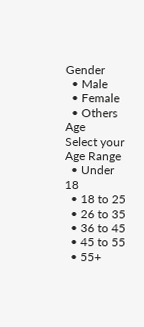Gender
  • Male
  • Female
  • Others
Age
Select your Age Range
  • Under 18
  • 18 to 25
  • 26 to 35
  • 36 to 45
  • 45 to 55
  • 55+